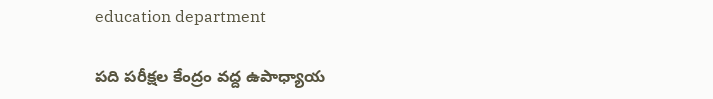education department

పది పరీక్షల కేంద్రం వద్ద ఉపాధ్యాయ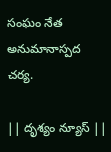సంఘం నేత అనుమానాస్పద చర్య.

|| దృశ్యం న్యూస్ ||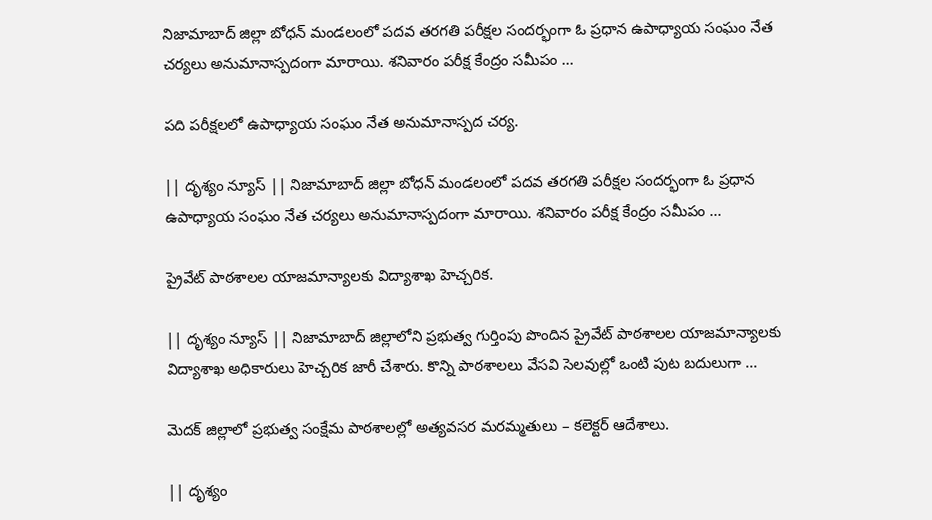నిజామాబాద్ జిల్లా బోధన్ మండలంలో పదవ తరగతి పరీక్షల సందర్భంగా ఓ ప్రధాన ఉపాధ్యాయ సంఘం నేత చర్యలు అనుమానాస్పదంగా మారాయి. శనివారం పరీక్ష కేంద్రం సమీపం ...

పది పరీక్షలలో ఉపాధ్యాయ సంఘం నేత అనుమానాస్పద చర్య.

|| దృశ్యం న్యూస్ || నిజామాబాద్ జిల్లా బోధన్ మండలంలో పదవ తరగతి పరీక్షల సందర్భంగా ఓ ప్రధాన ఉపాధ్యాయ సంఘం నేత చర్యలు అనుమానాస్పదంగా మారాయి. శనివారం పరీక్ష కేంద్రం సమీపం ...

ప్రైవేట్ పాఠశాలల యాజమాన్యాలకు విద్యాశాఖ హెచ్చరిక.

|| దృశ్యం న్యూస్ || నిజామాబాద్ జిల్లాలోని ప్రభుత్వ గుర్తింపు పొందిన ప్రైవేట్ పాఠశాలల యాజమాన్యాలకు విద్యాశాఖ అధికారులు హెచ్చరిక జారీ చేశారు. కొన్ని పాఠశాలలు వేసవి సెలవుల్లో ఒంటి పుట బదులుగా ...

మెదక్ జిల్లాలో ప్రభుత్వ సంక్షేమ పాఠశాలల్లో అత్యవసర మరమ్మతులు – కలెక్టర్ ఆదేశాలు.

|| దృశ్యం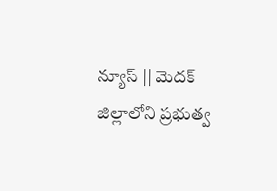న్యూస్ || మెదక్ జిల్లాలోని ప్రభుత్వ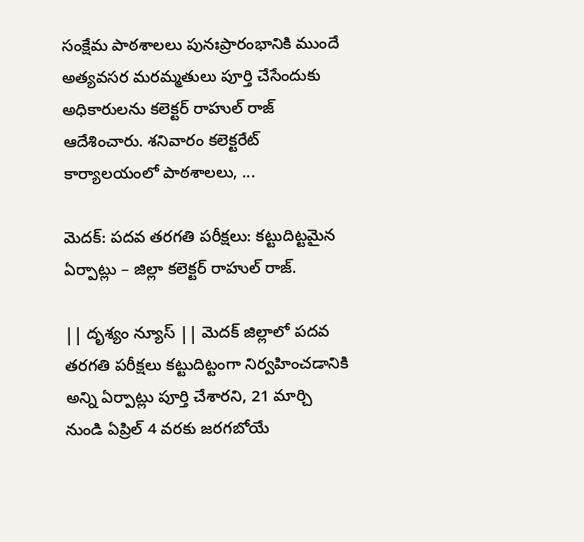సంక్షేమ పాఠశాలలు పునఃప్రారంభానికి ముందే అత్యవసర మరమ్మతులు పూర్తి చేసేందుకు అధికారులను కలెక్టర్ రాహుల్ రాజ్ ఆదేశించారు. శనివారం కలెక్టరేట్ కార్యాలయంలో పాఠశాలలు, ...

మెదక్: పదవ తరగతి పరీక్షలు: కట్టుదిట్టమైన ఏర్పాట్లు – జిల్లా కలెక్టర్ రాహుల్ రాజ్.

|| దృశ్యం న్యూస్ || మెదక్ జిల్లాలో పదవ తరగతి పరీక్షలు కట్టుదిట్టంగా నిర్వహించడానికి అన్ని ఏర్పాట్లు పూర్తి చేశారని, 21 మార్చి నుండి ఏప్రిల్ 4 వరకు జరగబోయే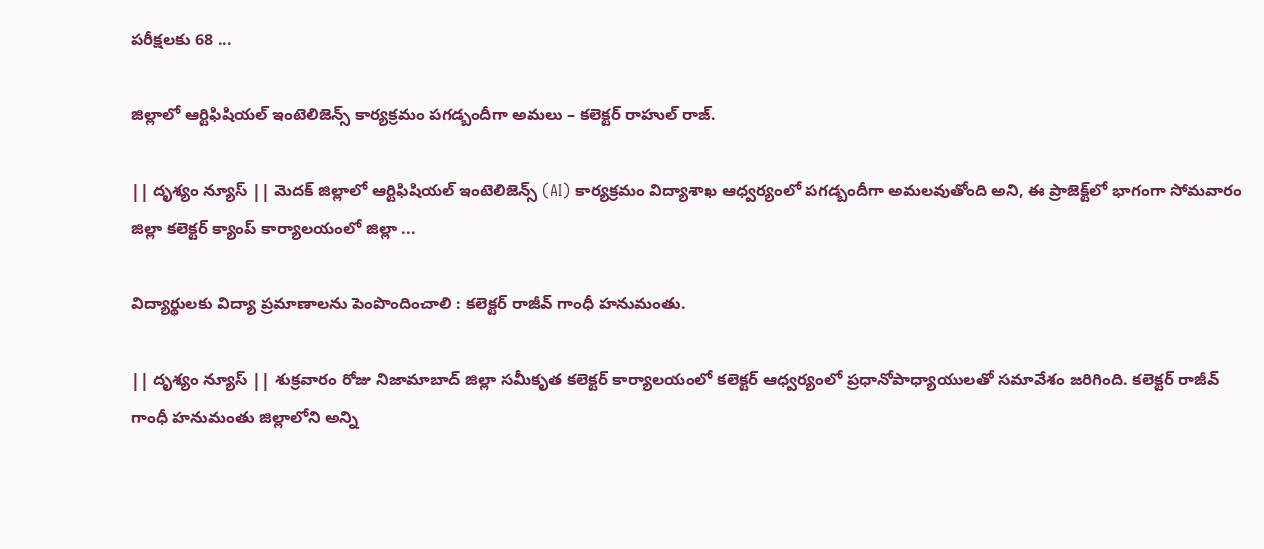పరీక్షలకు 68 ...

జిల్లాలో ఆర్టిఫిషియల్ ఇంటెలిజెన్స్ కార్యక్రమం పగడ్బందీగా అమలు – కలెక్టర్ రాహుల్ రాజ్.

|| దృశ్యం న్యూస్ || మెదక్ జిల్లాలో ఆర్టిఫిషియల్ ఇంటెలిజెన్స్ (AI) కార్యక్రమం విద్యాశాఖ ఆధ్వర్యంలో పగడ్బందీగా అమలవుతోంది అని, ఈ ప్రాజెక్ట్‌లో భాగంగా సోమవారం జిల్లా కలెక్టర్ క్యాంప్ కార్యాలయంలో జిల్లా ...

విద్యార్థులకు విద్యా ప్రమాణాలను పెంపొందించాలి : కలెక్టర్ రాజీవ్ గాంధీ హనుమంతు.

|| దృశ్యం న్యూస్ || శుక్రవారం రోజు నిజామాబాద్ జిల్లా సమీకృత కలెక్టర్ కార్యాలయంలో కలెక్టర్ ఆధ్వర్యంలో ప్రధానోపాధ్యాయులతో సమావేశం జరిగింది. కలెక్టర్ రాజీవ్ గాంధీ హనుమంతు జిల్లాలోని అన్ని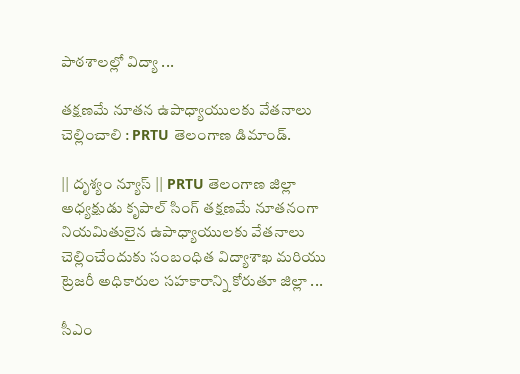పాఠశాలల్లో విద్యా ...

తక్షణమే నూతన ఉపాధ్యాయులకు వేతనాలు చెల్లించాలి : PRTU తెలంగాణ డిమాండ్.

|| దృశ్యం న్యూస్ || PRTU తెలంగాణ జిల్లా అధ్యక్షుడు కృపాల్ సింగ్ తక్షణమే నూతనంగా నియమితులైన ఉపాధ్యాయులకు వేతనాలు చెల్లించేందుకు సంబంధిత విద్యాశాఖ మరియు ట్రెజరీ అధికారుల సహకారాన్ని కోరుతూ జిల్లా ...

సీఎం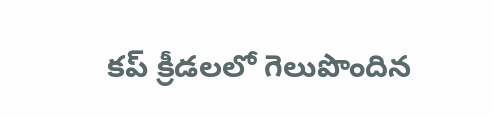కప్ క్రీడలలో గెలుపొందిన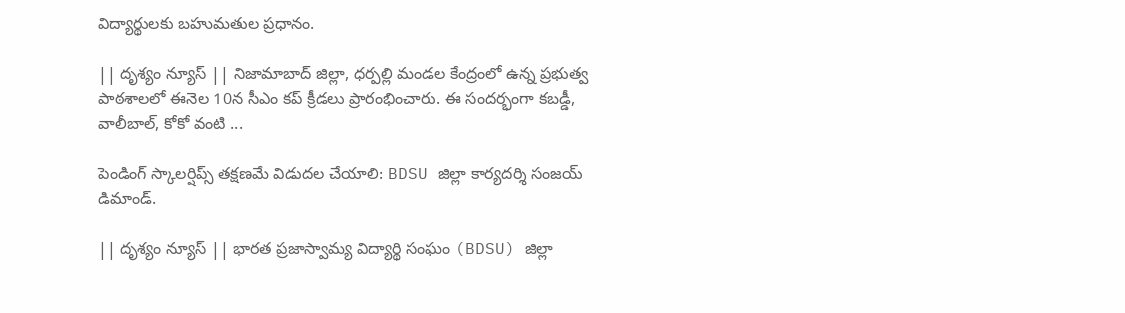విద్యార్థులకు బహుమతుల ప్రధానం.

|| దృశ్యం న్యూస్ || నిజామాబాద్ జిల్లా, ధర్పల్లి మండల కేంద్రంలో ఉన్న ప్రభుత్వ పాఠశాలలో ఈనెల 10న సీఎం కప్ క్రీడలు ప్రారంభించారు. ఈ సందర్భంగా కబడ్డీ, వాలీబాల్, కోకో వంటి ...

పెండింగ్ స్కాలర్షిప్స్ తక్షణమే విడుదల చేయాలి: BDSU జిల్లా కార్యదర్శి సంజయ్ డిమాండ్.

|| దృశ్యం న్యూస్ || భారత ప్రజాస్వామ్య విద్యార్థి సంఘం (BDSU) జిల్లా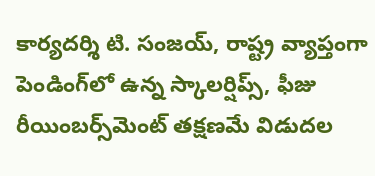కార్యదర్శి టి. సంజయ్, రాష్ట్ర వ్యాప్తంగా పెండింగ్‌లో ఉన్న స్కాలర్షిప్స్, ఫీజు రీయింబర్స్‌మెంట్ తక్షణమే విడుదల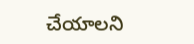చేయాలని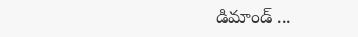డిమాండ్ ...